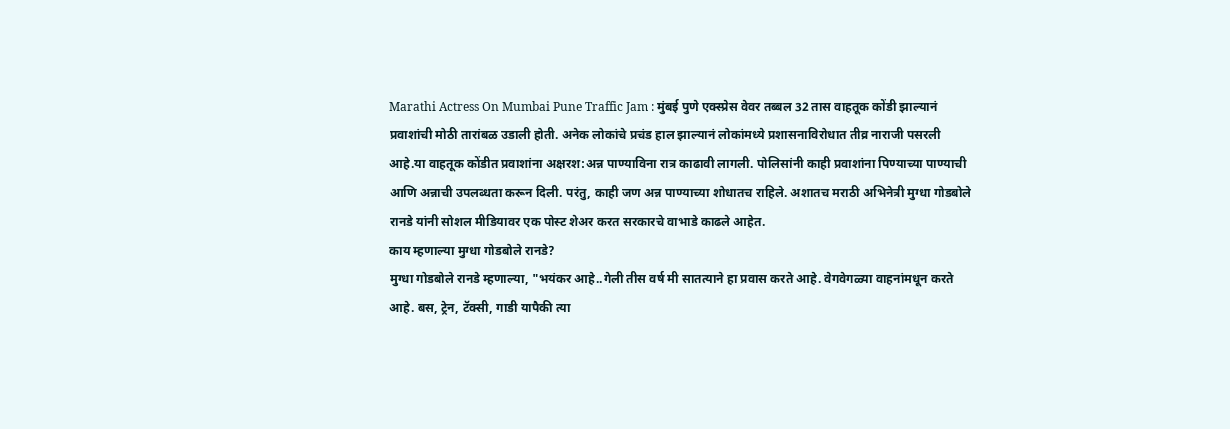Marathi Actress On Mumbai Pune Traffic Jam : मुंबई पुणे एक्स्प्रेस वेवर तब्बल 32 तास वाहतूक कोंडी झाल्यानं प्रवाशांची मोठी तारांबळ उडाली होती. अनेक लोकांचे प्रचंड हाल झाल्यानं लोकांमध्ये प्रशासनाविरोधात तीव्र नाराजी पसरली आहे.या वाहतूक कोंडीत प्रवाशांना अक्षरश:अन्न पाण्याविना रात्र काढावी लागली. पोलिसांनी काही प्रवाशांना पिण्याच्या पाण्याची आणि अन्नाची उपलब्धता करून दिली. परंतु, काही जण अन्न पाण्याच्या शोधातच राहिले. अशातच मराठी अभिनेत्री मुग्धा गोडबोले रानडे यांनी सोशल मीडियावर एक पोस्ट शेअर करत सरकारचे वाभाडे काढले आहेत.
काय म्हणाल्या मुग्धा गोडबोले रानडे?
मुग्धा गोडबोले रानडे म्हणाल्या, "भयंकर आहे..गेली तीस वर्ष मी सातत्याने हा प्रवास करते आहे. वेगवेगळ्या वाहनांमधून करते आहे. बस, ट्रेन, टॅक्सी, गाडी यापैकी त्या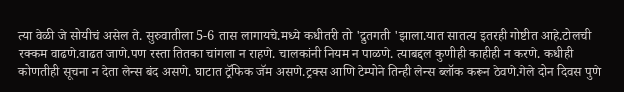त्या वेळी जे सोयीचं असेल ते. सुरुवातीला 5-6 तास लागायचे.मध्ये कधीतरी तो 'द्रुतगती 'झाला.यात सातत्य इतरही गोष्टीत आहे.टोलची रक्कम वाढणे.वाढत जाणे.पण रस्ता तितका चांगला न राहणे. चालकांनी नियम न पाळणे. त्याबद्दल कुणीही काहीही न करणे. कधीही कोणतीही सूचना न देता लेन्स बंद असणे. घाटात ट्रॅफिक जॅम असणे.ट्रक्स आणि टेम्पोने तिन्ही लेन्स ब्लॉक करून ठेवणे.गेले दोन दिवस पुणे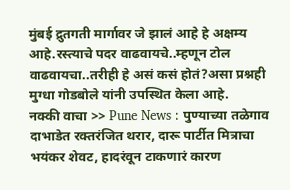मुंबई द्रुतगती मार्गावर जे झालं आहे हे अक्षम्य आहे.रस्त्याचे पदर वाढवायचे..म्हणून टोल वाढवायचा..तरीही हे असं कसं होतं?असा प्रश्नही मुग्धा गोडबोले यांनी उपस्थित केला आहे.
नक्की वाचा >> Pune News : पुण्याच्या तळेगाव दाभाडेत रक्तरंजित थरार, दारू पार्टीत मित्राचा भयंकर शेवट, हादरंवून टाकणारं कारण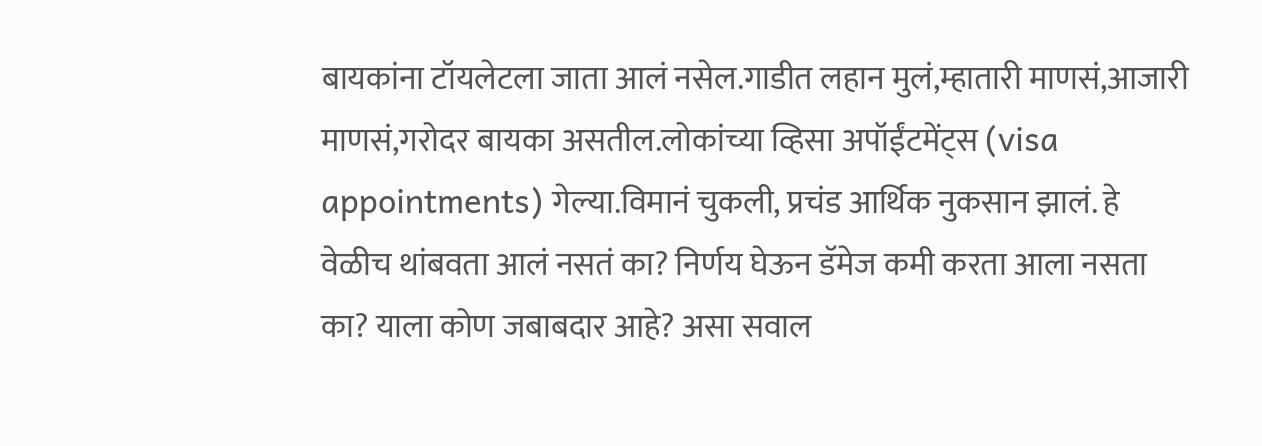बायकांना टॉयलेटला जाता आलं नसेल.गाडीत लहान मुलं,म्हातारी माणसं,आजारी माणसं,गरोदर बायका असतील.लोकांच्या व्हिसा अपॉईंटमेंट्स (visa appointments) गेल्या.विमानं चुकली, प्रचंड आर्थिक नुकसान झालं. हे वेळीच थांबवता आलं नसतं का? निर्णय घेऊन डॅमेज कमी करता आला नसता का? याला कोण जबाबदार आहे? असा सवाल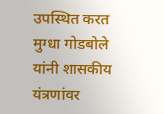उपस्थित करत मुग्धा गोडबोले यांनी शासकीय यंत्रणांवर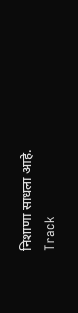निशाणा साधला आहे.
Track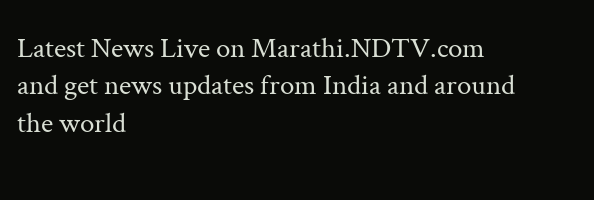Latest News Live on Marathi.NDTV.com and get news updates from India and around the world